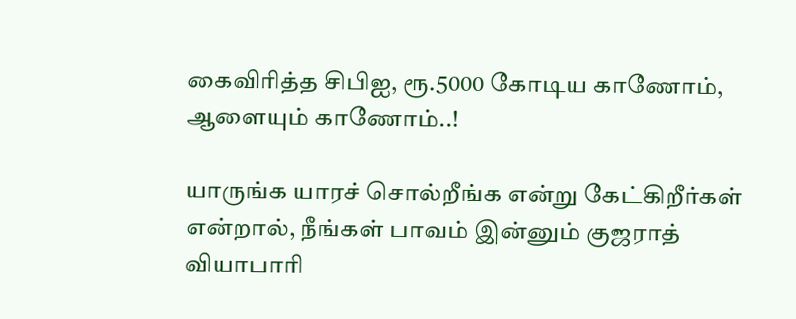கைவிரித்த சிபிஐ, ரூ.5000 கோடிய காணோம், ஆளையும் காணோம்..!

யாருங்க யாரச் சொல்றீங்க என்று கேட்கிறீர்கள் என்றால், நீங்கள் பாவம் இன்னும் குஜராத் வியாபாரி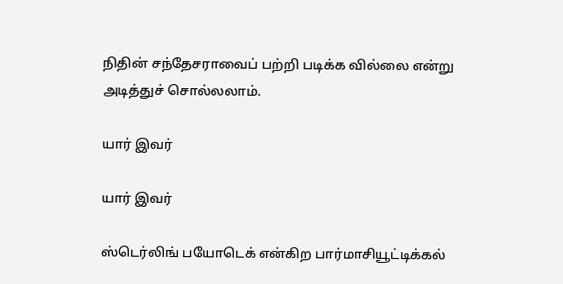நிதின் சந்தேசராவைப் பற்றி படிக்க வில்லை என்று அடித்துச் சொல்லலாம்.

யார் இவர்

யார் இவர்

ஸ்டெர்லிங் பயோடெக் என்கிற பார்மாசியூட்டிக்கல்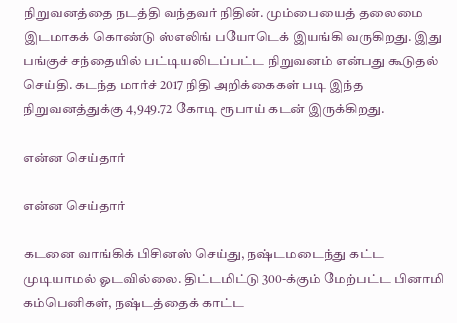நிறுவனத்தை நடத்தி வந்தவர் நிதின். மும்பையைத் தலைமை இடமாகக் கொண்டு ஸ்எலிங் பயோடெக் இயங்கி வருகிறது. இது பங்குச் சந்தையில் பட்டியலிடப்பட்ட நிறுவனம் என்பது கூடுதல் செய்தி. கடந்த மார்ச் 2017 நிதி அறிக்கைகள் படி இந்த நிறுவனத்துக்கு 4,949.72 கோடி ரூபாய் கடன் இருக்கிறது.

என்ன செய்தார்

என்ன செய்தார்

கடனை வாங்கிக் பிசினஸ் செய்து, நஷ்டமடைந்து கட்ட முடியாமல் ஓடவில்லை. திட்டமிட்டு 300-க்கும் மேற்பட்ட பினாமி கம்பெனிகள், நஷ்டத்தைக் காட்ட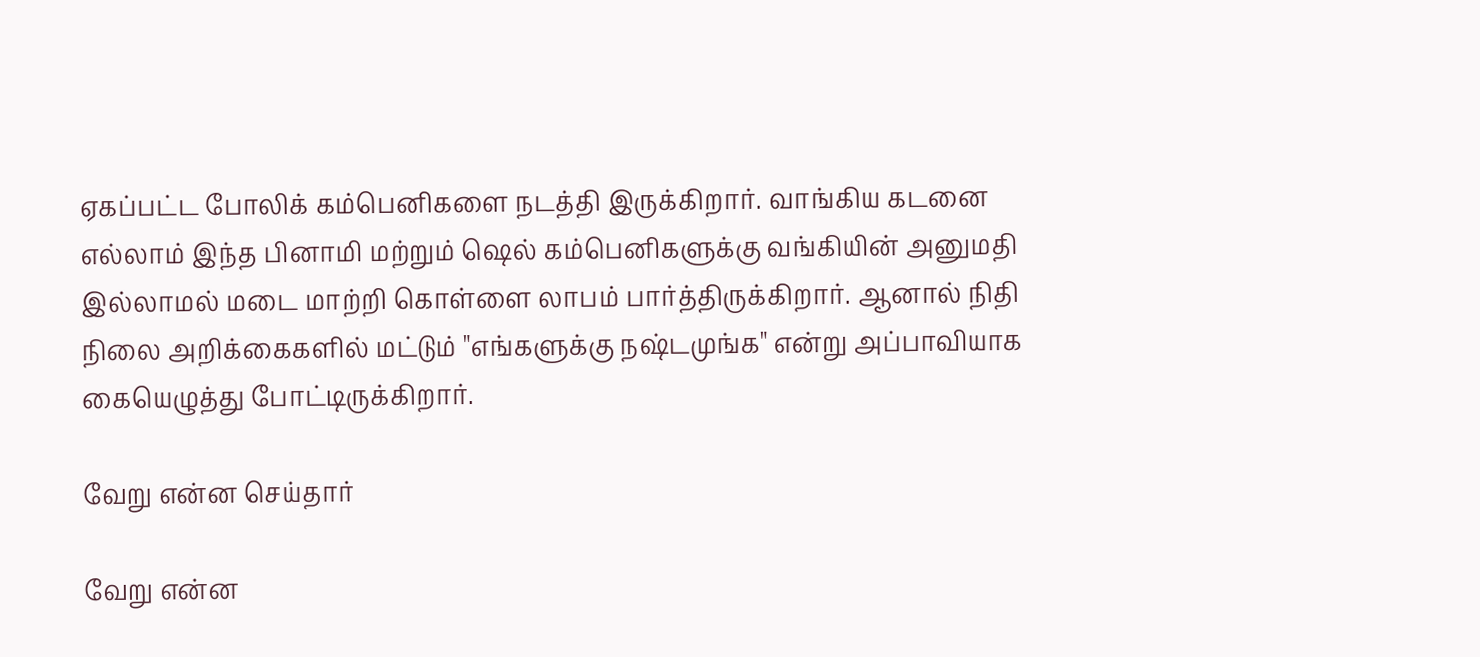ஏகப்பட்ட போலிக் கம்பெனிகளை நடத்தி இருக்கிறார். வாங்கிய கடனை எல்லாம் இந்த பினாமி மற்றும் ஷெல் கம்பெனிகளுக்கு வங்கியின் அனுமதி இல்லாமல் மடை மாற்றி கொள்ளை லாபம் பார்த்திருக்கிறார். ஆனால் நிதி நிலை அறிக்கைகளில் மட்டும் "எங்களுக்கு நஷ்டமுங்க" என்று அப்பாவியாக கையெழுத்து போட்டிருக்கிறார்.

வேறு என்ன செய்தார்

வேறு என்ன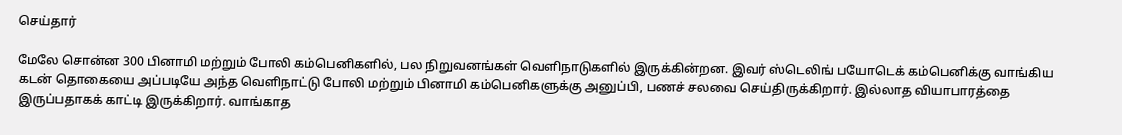செய்தார்

மேலே சொன்ன 300 பினாமி மற்றும் போலி கம்பெனிகளில், பல நிறுவனங்கள் வெளிநாடுகளில் இருக்கின்றன. இவர் ஸ்டெலிங் பயோடெக் கம்பெனிக்கு வாங்கிய கடன் தொகையை அப்படியே அந்த வெளிநாட்டு போலி மற்றும் பினாமி கம்பெனிகளுக்கு அனுப்பி, பணச் சலவை செய்திருக்கிறார். இல்லாத வியாபாரத்தை இருப்பதாகக் காட்டி இருக்கிறார். வாங்காத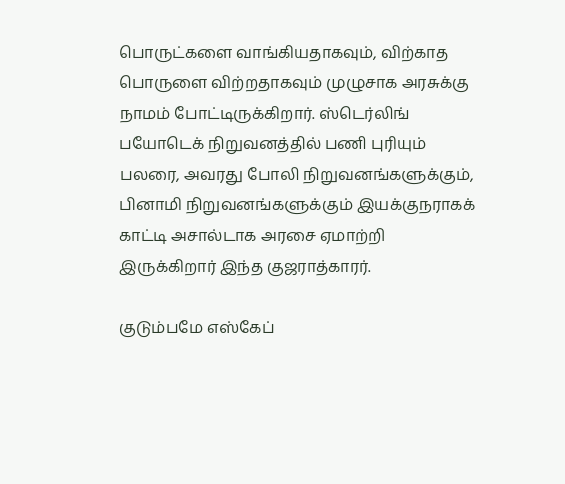பொருட்களை வாங்கியதாகவும், விற்காத பொருளை விற்றதாகவும் முழுசாக அரசுக்கு நாமம் போட்டிருக்கிறார். ஸ்டெர்லிங் பயோடெக் நிறுவனத்தில் பணி புரியும் பலரை, அவரது போலி நிறுவனங்களுக்கும், பினாமி நிறுவனங்களுக்கும் இயக்குநராகக் காட்டி அசால்டாக அரசை ஏமாற்றி இருக்கிறார் இந்த குஜராத்காரர்.

குடும்பமே எஸ்கேப்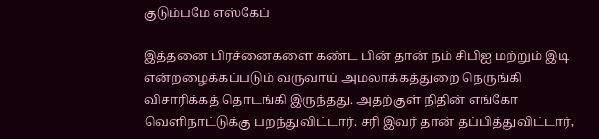குடும்பமே எஸ்கேப்

இத்தனை பிரச்னைகளை கண்ட பின் தான் நம் சிபிஐ மற்றும் இடி என்றழைக்கப்படும் வருவாய் அமலாக்கத்துறை நெருங்கி விசாரிக்கத் தொடங்கி இருந்தது. அதற்குள் நிதின் எங்கோ வெளிநாட்டுக்கு பறந்துவிட்டார். சரி இவர் தான் தப்பித்துவிட்டார்,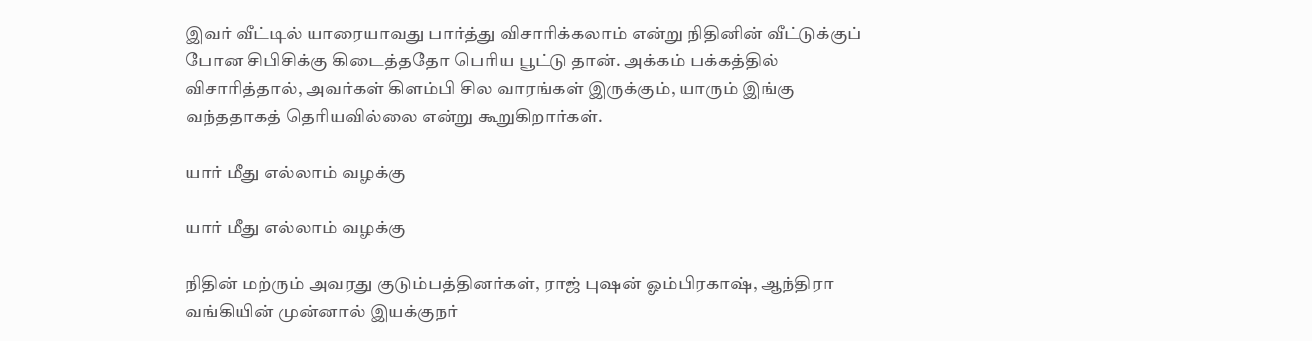இவர் வீட்டில் யாரையாவது பார்த்து விசாரிக்கலாம் என்று நிதினின் வீட்டுக்குப் போன சிபிசிக்கு கிடைத்ததோ பெரிய பூட்டு தான். அக்கம் பக்கத்தில் விசாரித்தால், அவர்கள் கிளம்பி சில வாரங்கள் இருக்கும், யாரும் இங்கு வந்ததாகத் தெரியவில்லை என்று கூறுகிறார்கள்.

யார் மீது எல்லாம் வழக்கு

யார் மீது எல்லாம் வழக்கு

நிதின் மற்ரும் அவரது குடும்பத்தினர்கள், ராஜ் புஷன் ஓம்பிரகாஷ், ஆந்திரா வங்கியின் முன்னால் இயக்குநர்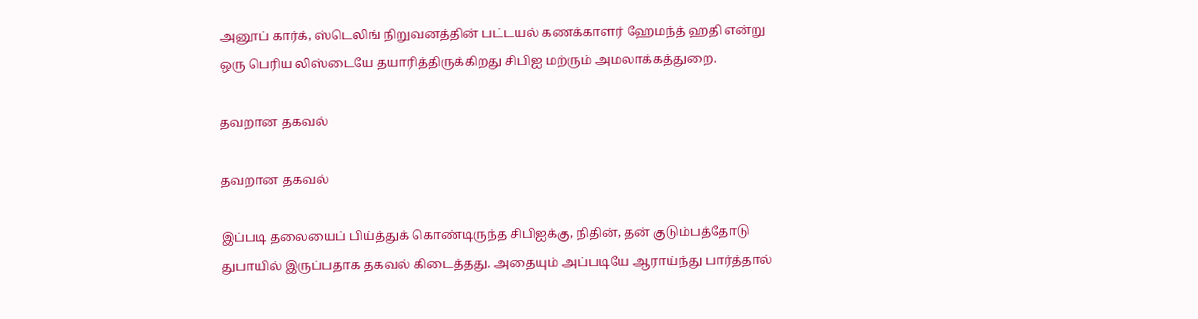அனூப் கார்க், ஸ்டெலிங் நிறுவனத்தின் பட்டயல் கணக்காளர் ஹேமந்த் ஹதி என்று ஒரு பெரிய லிஸ்டையே தயாரித்திருக்கிறது சிபிஐ மற்ரும் அமலாக்கத்துறை.

தவறான தகவல்

தவறான தகவல்

இப்படி தலையைப் பிய்த்துக் கொண்டிருந்த சிபிஐக்கு, நிதின், தன் குடும்பத்தோடு துபாயில் இருப்பதாக தகவல் கிடைத்தது. அதையும் அப்படியே ஆராய்ந்து பார்த்தால்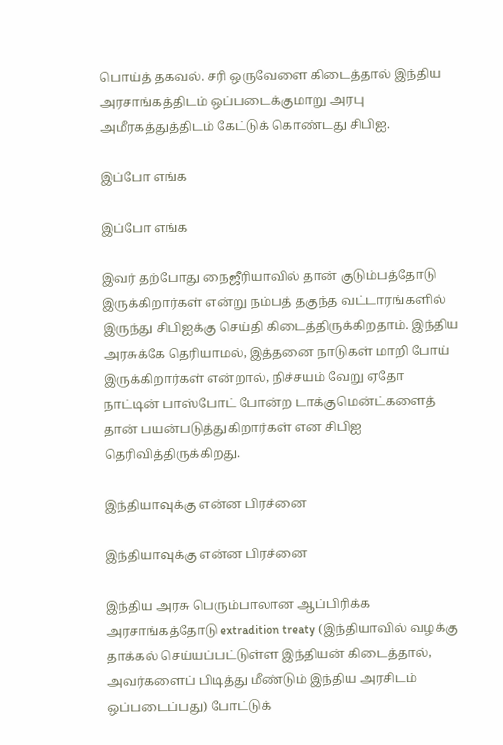பொய்த் தகவல். சரி ஒருவேளை கிடைத்தால் இந்திய அரசாங்கத்திடம் ஒப்படைக்குமாறு அரபு அமீரகத்துத்திடம் கேட்டுக் கொண்டது சிபிஐ.

இப்போ எங்க

இப்போ எங்க

இவர் தற்போது நைஜீரியாவில் தான் குடும்பத்தோடு இருக்கிறார்கள் என்று நம்பத் தகுந்த வட்டாரங்களில் இருந்து சிபிஐக்கு செய்தி கிடைத்திருக்கிறதாம். இந்திய அரசுக்கே தெரியாமல், இத்தனை நாடுகள் மாறி போய் இருக்கிறார்கள் என்றால், நிச்சயம் வேறு ஏதோ நாட்டின் பாஸ்போட் போன்ற டாக்குமென்ட்களைத் தான் பயன்படுத்துகிறார்கள் என சிபிஐ தெரிவித்திருக்கிறது.

இந்தியாவுக்கு என்ன பிரச்னை

இந்தியாவுக்கு என்ன பிரச்னை

இந்திய அரசு பெரும்பாலான ஆப்பிரிக்க அரசாங்கத்தோடு extradition treaty (இந்தியாவில் வழக்கு தாக்கல் செய்யப்பட்டுள்ள இந்தியன் கிடைத்தால், அவர்களைப் பிடித்து மீண்டும் இந்திய அரசிடம் ஒப்படைப்பது) போட்டுக்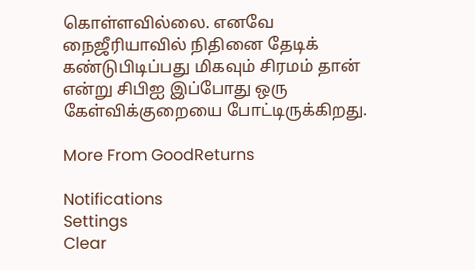கொள்ளவில்லை. எனவே நைஜீரியாவில் நிதினை தேடிக் கண்டுபிடிப்பது மிகவும் சிரமம் தான் என்று சிபிஐ இப்போது ஒரு கேள்விக்குறையை போட்டிருக்கிறது.

More From GoodReturns

Notifications
Settings
Clear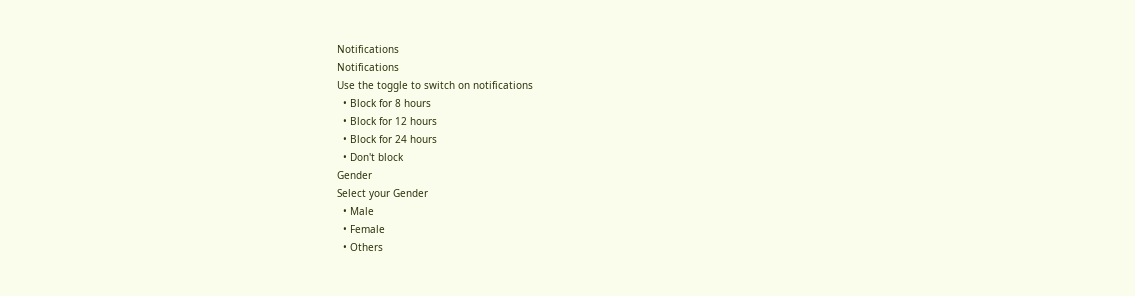Notifications
Notifications
Use the toggle to switch on notifications
  • Block for 8 hours
  • Block for 12 hours
  • Block for 24 hours
  • Don't block
Gender
Select your Gender
  • Male
  • Female
  • Others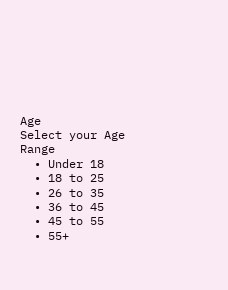Age
Select your Age Range
  • Under 18
  • 18 to 25
  • 26 to 35
  • 36 to 45
  • 45 to 55
  • 55+